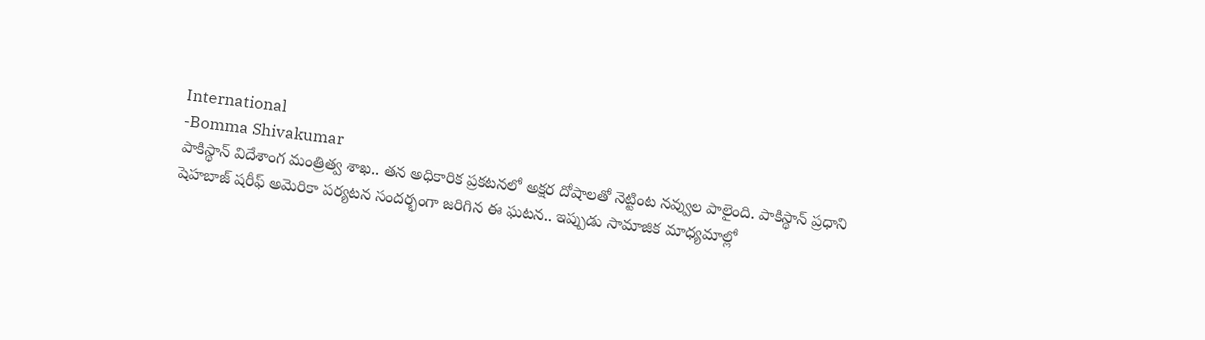International
-Bomma Shivakumar
పాకిస్థాన్ విదేశాంగ మంత్రిత్వ శాఖ.. తన అధికారిక ప్రకటనలో అక్షర దోషాలతో నెట్టింట నవ్వుల పాలైంది. పాకిస్థాన్ ప్రధాని షెహబాజ్ షరీఫ్ అమెరికా పర్యటన సందర్భంగా జరిగిన ఈ ఘటన.. ఇప్పుడు సామాజిక మాధ్యమాల్లో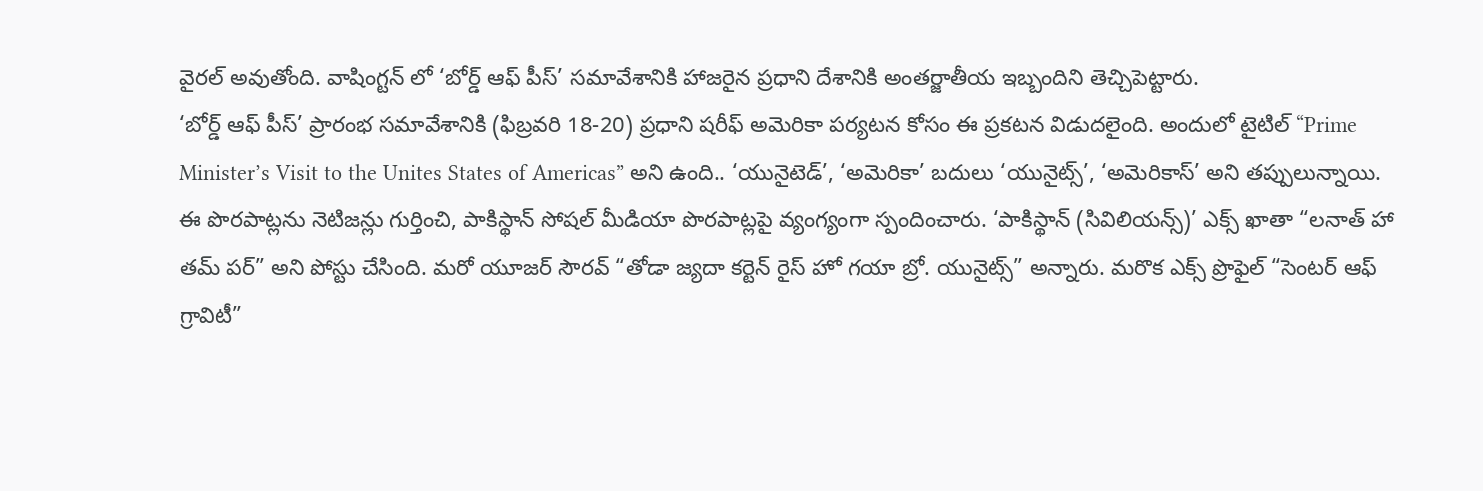వైరల్ అవుతోంది. వాషింగ్టన్ లో ‘బోర్డ్ ఆఫ్ పీస్’ సమావేశానికి హాజరైన ప్రధాని దేశానికి అంతర్జాతీయ ఇబ్బందిని తెచ్చిపెట్టారు.
‘బోర్డ్ ఆఫ్ పీస్’ ప్రారంభ సమావేశానికి (ఫిబ్రవరి 18-20) ప్రధాని షరీఫ్ అమెరికా పర్యటన కోసం ఈ ప్రకటన విడుదలైంది. అందులో టైటిల్ “Prime Minister’s Visit to the Unites States of Americas” అని ఉంది.. ‘యునైటెడ్’, ‘అమెరికా’ బదులు ‘యునైట్స్’, ‘అమెరికాస్’ అని తప్పులున్నాయి.
ఈ పొరపాట్లను నెటిజన్లు గుర్తించి, పాకిస్థాన్ సోషల్ మీడియా పొరపాట్లపై వ్యంగ్యంగా స్పందించారు. ‘పాకిస్థాన్ (సివిలియన్స్)’ ఎక్స్ ఖాతా “లనాత్ హా తమ్ పర్” అని పోస్టు చేసింది. మరో యూజర్ సౌరవ్ “తోడా జ్యదా కర్టెన్ రైస్ హో గయా బ్రో. యునైట్స్” అన్నారు. మరొక ఎక్స్ ప్రొఫైల్ “సెంటర్ ఆఫ్ గ్రావిటీ”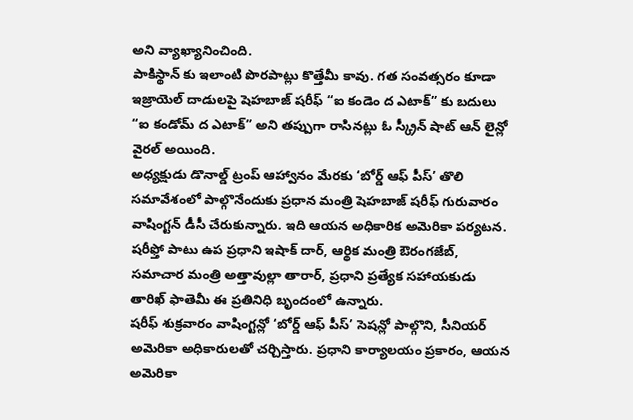అని వ్యాఖ్యానించింది.
పాకిస్థాన్ కు ఇలాంటి పొరపాట్లు కొత్తేమీ కావు. గత సంవత్సరం కూడా ఇజ్రాయెల్ దాడులపై షెహబాజ్ షరీఫ్ “ఐ కండెం ద ఎటాక్” కు బదులు “ఐ కండోమ్ ద ఎటాక్” అని తప్పుగా రాసినట్లు ఓ స్క్రీన్ షాట్ ఆన్ లైన్లో వైరల్ అయింది.
అధ్యక్షుడు డొనాల్డ్ ట్రంప్ ఆహ్వానం మేరకు ‘బోర్డ్ ఆఫ్ పీస్’ తొలి సమావేశంలో పాల్గొనేందుకు ప్రధాన మంత్రి షెహబాజ్ షరీఫ్ గురువారం వాషింగ్టన్ డీసీ చేరుకున్నారు. ఇది ఆయన అధికారిక అమెరికా పర్యటన. షరీఫ్తో పాటు ఉప ప్రధాని ఇషాక్ దార్, ఆర్థిక మంత్రి ఔరంగజేబ్, సమాచార మంత్రి అత్తావుల్లా తారార్, ప్రధాని ప్రత్యేక సహాయకుడు తారిఖ్ ఫాతెమీ ఈ ప్రతినిధి బృందంలో ఉన్నారు.
షరీఫ్ శుక్రవారం వాషింగ్టన్లో ‘బోర్డ్ ఆఫ్ పీస్’ సెషన్లో పాల్గొని, సీనియర్ అమెరికా అధికారులతో చర్చిస్తారు. ప్రధాని కార్యాలయం ప్రకారం, ఆయన అమెరికా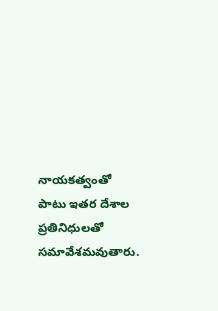నాయకత్వంతో పాటు ఇతర దేశాల ప్రతినిధులతో సమావేశమవుతారు.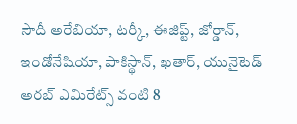సౌదీ అరేబియా, టర్కీ, ఈజిప్ట్, జోర్డాన్, ఇండోనేషియా, పాకిస్థాన్, ఖతార్, యునైటెడ్ అరబ్ ఎమిరేట్స్ వంటి 8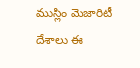ముస్లిం మెజారిటీ దేశాలు ఈ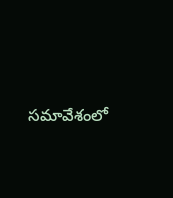సమావేశంలో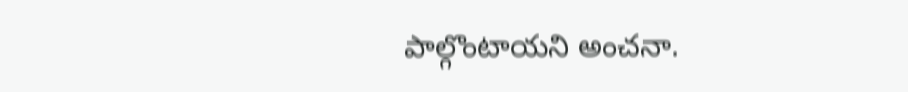పాల్గొంటాయని అంచనా.